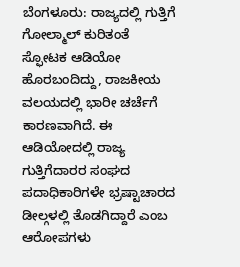ಬೆಂಗಳೂರು: ರಾಜ್ಯದಲ್ಲಿ ಗುತ್ತಿಗೆ ಗೋಲ್ಮಾಲ್ ಕುರಿತಂತೆ ಸ್ಫೋಟಕ ಆಡಿಯೋ ಹೊರಬಂದಿದ್ದು, ರಾಜಕೀಯ ವಲಯದಲ್ಲಿ ಭಾರೀ ಚರ್ಚೆಗೆ ಕಾರಣವಾಗಿದೆ. ಈ ಆಡಿಯೋದಲ್ಲಿ ರಾಜ್ಯ ಗುತ್ತಿಗೆದಾರರ ಸಂಘದ ಪದಾಧಿಕಾರಿಗಳೇ ಭ್ರಷ್ಟಾಚಾರದ ಡೀಲ್ಗಳಲ್ಲಿ ತೊಡಗಿದ್ದಾರೆ ಎಂಬ ಆರೋಪಗಳು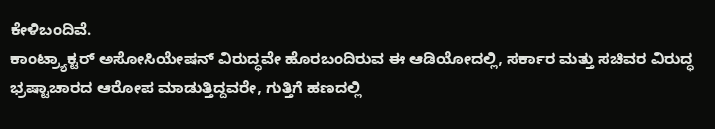ಕೇಳಿಬಂದಿವೆ.
ಕಾಂಟ್ರ್ಯಾಕ್ಟರ್ ಅಸೋಸಿಯೇಷನ್ ವಿರುದ್ಧವೇ ಹೊರಬಂದಿರುವ ಈ ಆಡಿಯೋದಲ್ಲಿ, ಸರ್ಕಾರ ಮತ್ತು ಸಚಿವರ ವಿರುದ್ಧ ಭ್ರಷ್ಟಾಚಾರದ ಆರೋಪ ಮಾಡುತ್ತಿದ್ದವರೇ, ಗುತ್ತಿಗೆ ಹಣದಲ್ಲಿ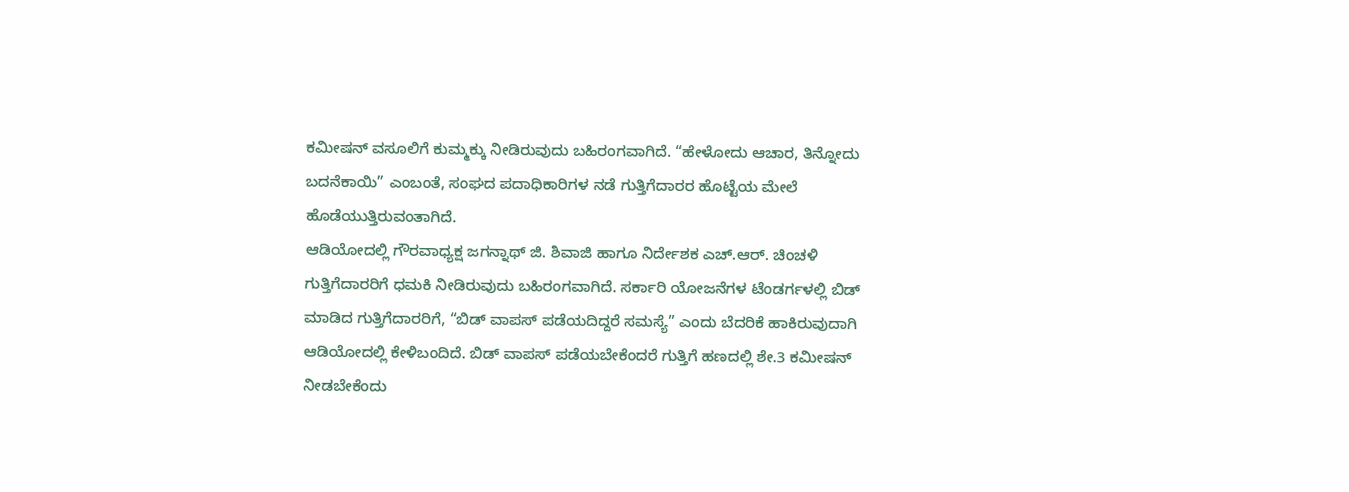ಕಮೀಷನ್ ವಸೂಲಿಗೆ ಕುಮ್ಮಕ್ಕು ನೀಡಿರುವುದು ಬಹಿರಂಗವಾಗಿದೆ. “ಹೇಳೋದು ಆಚಾರ, ತಿನ್ನೋದು ಬದನೆಕಾಯಿ” ಎಂಬಂತೆ, ಸಂಘದ ಪದಾಧಿಕಾರಿಗಳ ನಡೆ ಗುತ್ತಿಗೆದಾರರ ಹೊಟ್ಟೆಯ ಮೇಲೆ ಹೊಡೆಯುತ್ತಿರುವಂತಾಗಿದೆ.
ಆಡಿಯೋದಲ್ಲಿ ಗೌರವಾಧ್ಯಕ್ಷ ಜಗನ್ನಾಥ್ ಜಿ. ಶಿವಾಜಿ ಹಾಗೂ ನಿರ್ದೇಶಕ ಎಚ್.ಆರ್. ಚಿಂಚಳಿ ಗುತ್ತಿಗೆದಾರರಿಗೆ ಧಮಕಿ ನೀಡಿರುವುದು ಬಹಿರಂಗವಾಗಿದೆ. ಸರ್ಕಾರಿ ಯೋಜನೆಗಳ ಟೆಂಡರ್ಗಳಲ್ಲಿ ಬಿಡ್ ಮಾಡಿದ ಗುತ್ತಿಗೆದಾರರಿಗೆ, “ಬಿಡ್ ವಾಪಸ್ ಪಡೆಯದಿದ್ದರೆ ಸಮಸ್ಯೆ” ಎಂದು ಬೆದರಿಕೆ ಹಾಕಿರುವುದಾಗಿ ಆಡಿಯೋದಲ್ಲಿ ಕೇಳಿಬಂದಿದೆ. ಬಿಡ್ ವಾಪಸ್ ಪಡೆಯಬೇಕೆಂದರೆ ಗುತ್ತಿಗೆ ಹಣದಲ್ಲಿ ಶೇ.3 ಕಮೀಷನ್ ನೀಡಬೇಕೆಂದು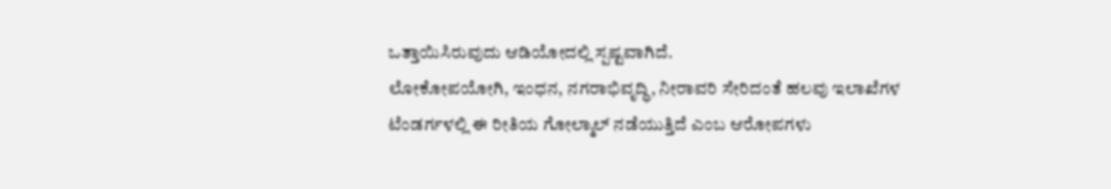ಒತ್ತಾಯಿಸಿರುವುದು ಆಡಿಯೋದಲ್ಲಿ ಸ್ಪಷ್ಟವಾಗಿದೆ.
ಲೋಕೋಪಯೋಗಿ, ಇಂಧನ, ನಗರಾಭಿವೃದ್ಧಿ, ನೀರಾವರಿ ಸೇರಿದಂತೆ ಹಲವು ಇಲಾಖೆಗಳ ಟೆಂಡರ್ಗಳಲ್ಲಿ ಈ ರೀತಿಯ ಗೋಲ್ಮಾಲ್ ನಡೆಯುತ್ತಿದೆ ಎಂಬ ಆರೋಪಗಳು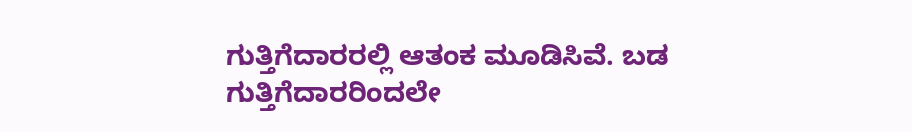ಗುತ್ತಿಗೆದಾರರಲ್ಲಿ ಆತಂಕ ಮೂಡಿಸಿವೆ. ಬಡ ಗುತ್ತಿಗೆದಾರರಿಂದಲೇ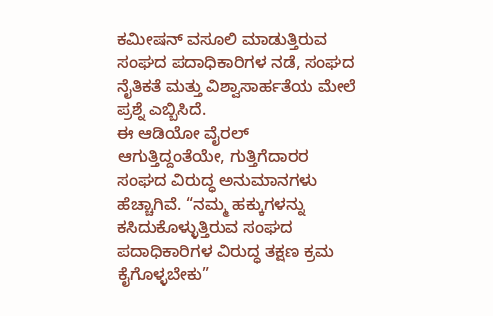ಕಮೀಷನ್ ವಸೂಲಿ ಮಾಡುತ್ತಿರುವ ಸಂಘದ ಪದಾಧಿಕಾರಿಗಳ ನಡೆ, ಸಂಘದ ನೈತಿಕತೆ ಮತ್ತು ವಿಶ್ವಾಸಾರ್ಹತೆಯ ಮೇಲೆ ಪ್ರಶ್ನೆ ಎಬ್ಬಿಸಿದೆ.
ಈ ಆಡಿಯೋ ವೈರಲ್ ಆಗುತ್ತಿದ್ದಂತೆಯೇ, ಗುತ್ತಿಗೆದಾರರ ಸಂಘದ ವಿರುದ್ಧ ಅನುಮಾನಗಳು ಹೆಚ್ಚಾಗಿವೆ. “ನಮ್ಮ ಹಕ್ಕುಗಳನ್ನು ಕಸಿದುಕೊಳ್ಳುತ್ತಿರುವ ಸಂಘದ ಪದಾಧಿಕಾರಿಗಳ ವಿರುದ್ಧ ತಕ್ಷಣ ಕ್ರಮ ಕೈಗೊಳ್ಳಬೇಕು”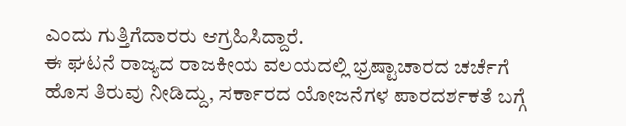ಎಂದು ಗುತ್ತಿಗೆದಾರರು ಆಗ್ರಹಿಸಿದ್ದಾರೆ.
ಈ ಘಟನೆ ರಾಜ್ಯದ ರಾಜಕೀಯ ವಲಯದಲ್ಲಿ ಭ್ರಷ್ಟಾಚಾರದ ಚರ್ಚೆಗೆ ಹೊಸ ತಿರುವು ನೀಡಿದ್ದು, ಸರ್ಕಾರದ ಯೋಜನೆಗಳ ಪಾರದರ್ಶಕತೆ ಬಗ್ಗೆ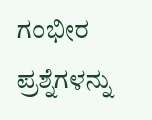ಗಂಭೀರ ಪ್ರಶ್ನೆಗಳನ್ನು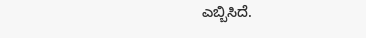ಎಬ್ಬಿಸಿದೆ.